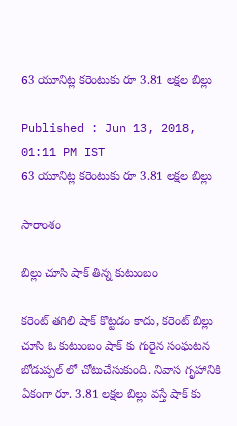63 యూనిట్ల కరెంటుకు రూ 3.81 లక్షల బిల్లు

Published : Jun 13, 2018, 01:11 PM IST
63 యూనిట్ల కరెంటుకు రూ 3.81 లక్షల బిల్లు

సారాంశం

బిల్లు చూసి షాక్ తిన్న కుటుంబం

కరెంట్ తగిలి షాక్ కొట్టడం కాదు, కరెంట్ బిల్లు చూసి ఓ కుటుంబం షాక్ కు గురైన సంఘటన బోడుప్పల్ లో చోటుచేసుకుంది. నివాస గృహానికి ఏకంగా రూ. 3.81 లక్షల బిల్లు వస్తే షాక్ కు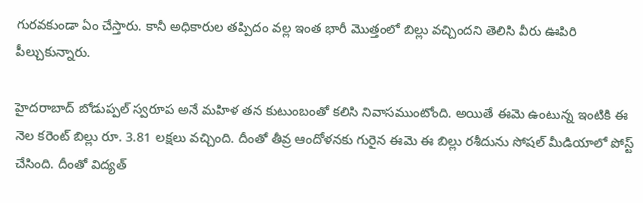గురవకుండా ఏం చేస్తారు. కానీ అధికారుల తప్పిదం వల్ల ఇంత భారీ మొత్తంలో బిల్లు వచ్చిందని తెలిసి వీరు ఊపిరి పీల్చుకున్నారు.

హైదరాబాద్ బోడుప్పల్ స్వరూప అనే మహిళ తన కుటుంబంతో కలిసి నివాసముంటోంది. అయితే ఈమె ఉంటున్న ఇంటికి ఈ నెల కరెంట్ బిల్లు రూ. 3.81 లక్షలు వచ్చింది. దీంతో తీవ్ర ఆందోళనకు గురైన ఈమె ఈ బిల్లు రశీదును సోషల్ మీడియాలో పోస్ట్ చేసింది. దీంతో విద్యత్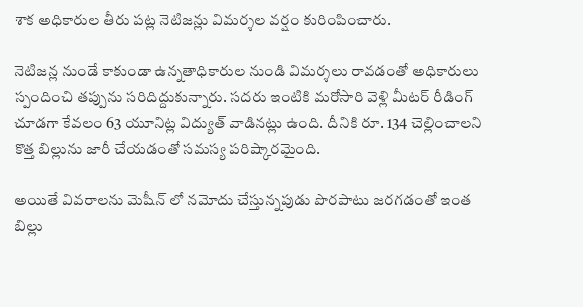శాక అధికారుల తీరు పట్ల నెటిజన్లు విమర్శల వర్షం కురింపించారు.

నెటిజన్ల నుండే కాకుండా ఉన్నతాధికారుల నుండి విమర్శలు రావడంతో అధికారులు స్పందించి తప్పును సరిదిద్దుకున్నారు. సదరు ఇంటికి మరోసారి వెళ్లి మీటర్ రీడింగ్ చూడగా కేవలం 63 యూనిట్ల విద్యుత్ వాడినట్లు ఉంది. దీనికి రూ. 134 చెల్లించాలని కొత్త బిల్లును జారీ చేయడంతో సమస్య పరిష్కారమైంది.

అయితే వివరాలను మెషీన్ లో నమోదు చేస్తున్నపుడు పొరపాటు జరగడంతో ఇంత బిల్లు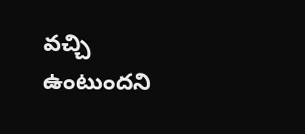వచ్చి ఉంటుందని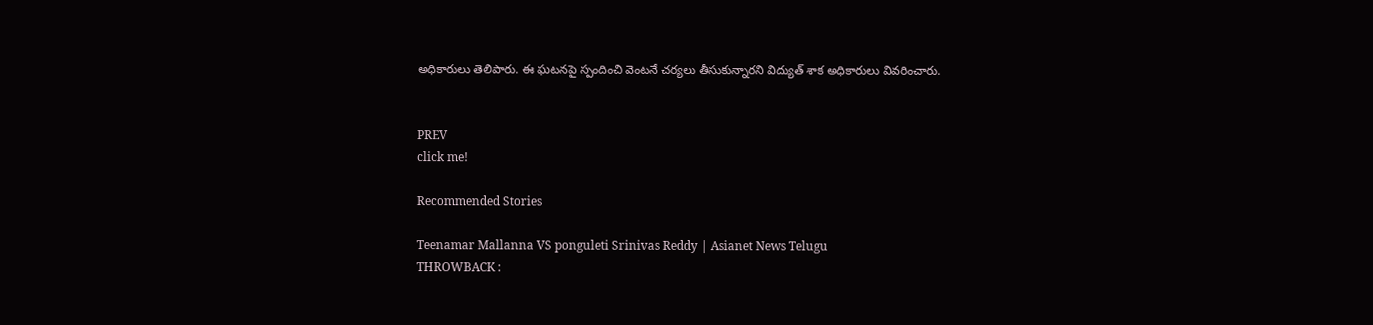అధికారులు తెలిపారు. ఈ ఘటనపై స్పందించి వెంటనే చర్యలు తీసుకున్నారని విద్యుత్ శాక అధికారులు వివరించారు.


PREV
click me!

Recommended Stories

Teenamar Mallanna VS ponguleti Srinivas Reddy | Asianet News Telugu
THROWBACK :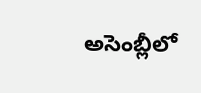అసెంబ్లీలో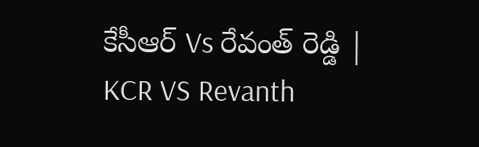కేసీఆర్ Vs రేవంత్ రెడ్డి | KCR VS Revanth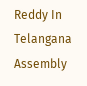Reddy In Telangana Assembly